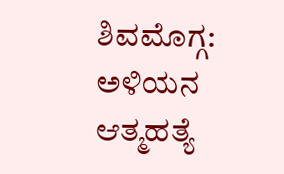ಶಿವಮೊಗ್ಗ: ಅಳಿಯನ ಆತ್ಮಹತ್ಯೆ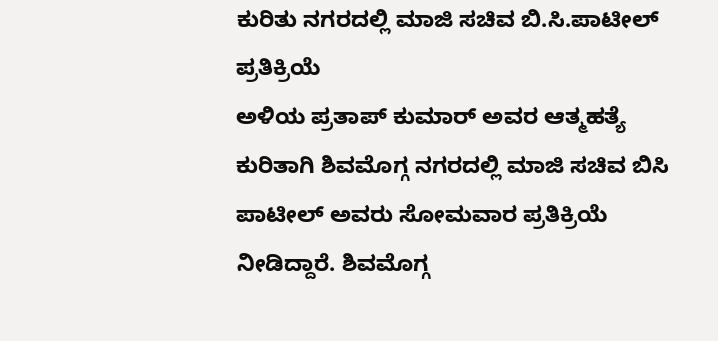ಕುರಿತು ನಗರದಲ್ಲಿ ಮಾಜಿ ಸಚಿವ ಬಿ.ಸಿ.ಪಾಟೀಲ್ ಪ್ರತಿಕ್ರಿಯೆ
ಅಳಿಯ ಪ್ರತಾಪ್ ಕುಮಾರ್ ಅವರ ಆತ್ಮಹತ್ಯೆ ಕುರಿತಾಗಿ ಶಿವಮೊಗ್ಗ ನಗರದಲ್ಲಿ ಮಾಜಿ ಸಚಿವ ಬಿಸಿ ಪಾಟೀಲ್ ಅವರು ಸೋಮವಾರ ಪ್ರತಿಕ್ರಿಯೆ ನೀಡಿದ್ದಾರೆ. ಶಿವಮೊಗ್ಗ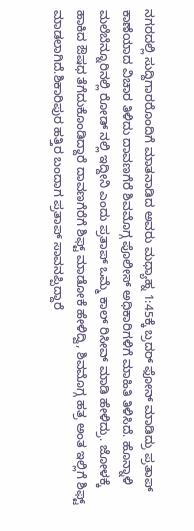ನಗರದಲ್ಲಿ ಸುದ್ದಿಗಾರರೊಂದಿಗೆ ಮಾತನಾಡಿದ ಅವರು ಮಧ್ಯಾಹ್ನ 1:45ಕ್ಕೆ ಬ್ರದರ್ ಫೋನ್ ಮಾಡಿದ್ರು ಪ್ರತಾಪ್ ಕಾಣೆಯಾದ ವಿಚಾರ ತಿಳಿದು ದಾವಣಗೆರೆ ಶಿವಮೊಗ್ಗ ಪೊಲೀಸ್ ಅಧಿಕಾರಿಗಳಿಗೆ ಮಾಹಿತಿ ತಿಳಿಸಿದೆ. ಹೊನ್ನಾಳಿ ಮಲೆಬೆನ್ನೂರಿನಲ್ಲಿ ರೋಡ್ ನಲ್ಲಿ ಇದ್ದೀನಿ ಎಂದು ಪ್ರತಾಪ್ ಒಮ್ಮೆ ಕಾಲ್ ರಿಸೀವ್ ಮಾಡಿ ಹೇಳಿದ್ರು. ಜೋಳಕ್ಕೆ ಹಾಕಿದ ಔಷಧ ತೆಗೆದುಕೊಂಡಿದ್ದಾರೆ ದಾವಣಗೆರೆಗೆ ಶಿಫ್ಟ್ ಮಾಡೋಕೆ ಹೇಳಿದ್ವಿ, ಶಿವಮೊಗ್ಗ ಹತ್ರ ಅಂತ ಇಲ್ಲಿಗೆ ಶಿಫ್ಟ್ ಮಾಡಲಾಗಿದೆ.ಶಿಕಾರಿಪುರ ಹತ್ತಿರ ಬಂದಾಗ ಪ್ರತಾಪ್ ಸಾವನಪ್ಪಿದ್ದಾರೆ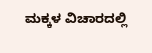ಮಕ್ಕಳ ವಿಚಾರದಲ್ಲಿ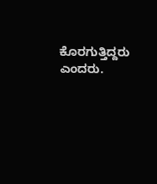ಕೊರಗುತ್ತಿದ್ದರು ಎಂದರು.